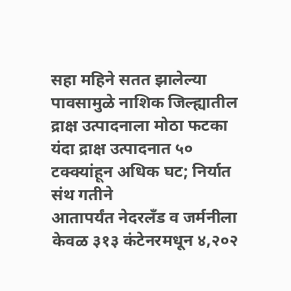सहा महिने सतत झालेल्या पावसामुळे नाशिक जिल्ह्यातील द्राक्ष उत्पादनाला मोठा फटका
यंदा द्राक्ष उत्पादनात ५० टक्क्यांहून अधिक घट; निर्यात संथ गतीने
आतापर्यंत नेदरलँड व जर्मनीला केवळ ३१३ कंटेनरमधून ४,२०२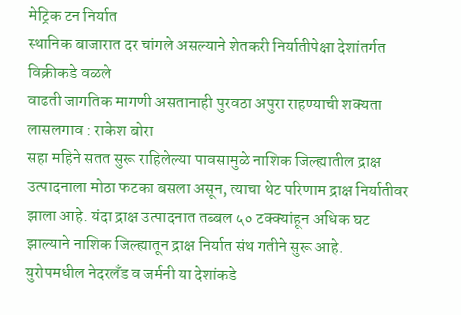मेट्रिक टन निर्यात
स्थानिक बाजारात दर चांगले असल्याने शेतकरी निर्यातीपेक्षा देशांतर्गत विक्रीकडे वळले
वाढती जागतिक मागणी असतानाही पुरवठा अपुरा राहण्याची शक्यता
लासलगाव : राकेश बोरा
सहा महिने सतत सुरू राहिलेल्या पावसामुळे नाशिक जिल्ह्यातील द्राक्ष उत्पादनाला मोठा फटका बसला असून, त्याचा थेट परिणाम द्राक्ष निर्यातीवर झाला आहे. यंदा द्राक्ष उत्पादनात तब्बल ५० टक्क्यांहून अधिक घट झाल्याने नाशिक जिल्ह्यातून द्राक्ष निर्यात संथ गतीने सुरू आहे.
युरोपमधील नेदरलँड व जर्मनी या देशांकडे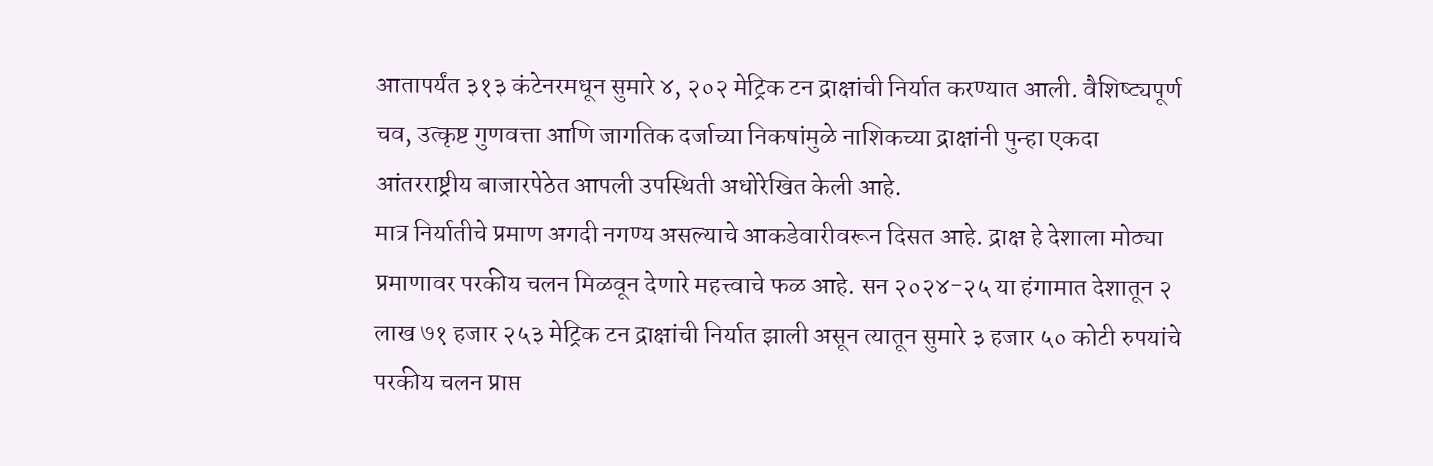आतापर्यंत ३१३ कंटेनरमधून सुमारे ४, २०२ मेट्रिक टन द्राक्षांची निर्यात करण्यात आली. वैशिष्ट्यपूर्ण चव, उत्कृष्ट गुणवत्ता आणि जागतिक दर्जाच्या निकषांमुळे नाशिकच्या द्राक्षांनी पुन्हा एकदा आंतरराष्ट्रीय बाजारपेठेत आपली उपस्थिती अधोरेखित केली आहे.
मात्र निर्यातीचे प्रमाण अगदी नगण्य असल्याचे आकडेवारीवरून दिसत आहे. द्राक्ष हे देशाला मोठ्या प्रमाणावर परकीय चलन मिळवून देणारे महत्त्वाचे फळ आहे. सन २०२४-२५ या हंगामात देशातून २ लाख ७१ हजार २५३ मेट्रिक टन द्राक्षांची निर्यात झाली असून त्यातून सुमारे ३ हजार ५० कोटी रुपयांचे परकीय चलन प्राप्त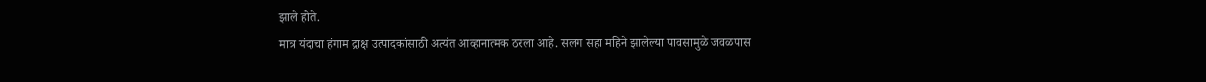झाले होते.
मात्र यंदाचा हंगाम द्राक्ष उत्पादकांसाठी अत्यंत आव्हानात्मक ठरला आहे. सलग सहा महिने झालेल्या पावसामुळे जवळपास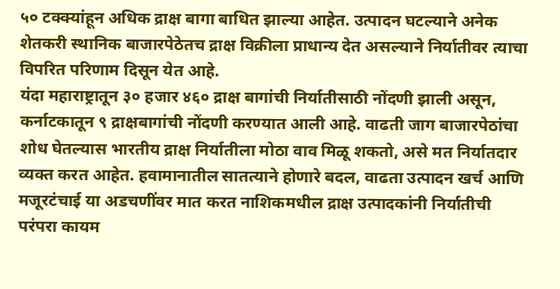५० टक्क्यांहून अधिक द्राक्ष बागा बाधित झाल्या आहेत. उत्पादन घटल्याने अनेक शेतकरी स्थानिक बाजारपेठेतच द्राक्ष विक्रीला प्राधान्य देत असल्याने निर्यातीवर त्याचा विपरित परिणाम दिसून येत आहे.
यंदा महाराष्ट्रातून ३० हजार ४६० द्राक्ष बागांची निर्यातीसाठी नोंदणी झाली असून, कर्नाटकातून ९ द्राक्षबागांची नोंदणी करण्यात आली आहे. वाढती जाग बाजारपेठांचा शोध घेतल्यास भारतीय द्राक्ष निर्यातीला मोठा वाव मिळू शकतो, असे मत निर्यातदार व्यक्त करत आहेत. हवामानातील सातत्याने होणारे बदल, वाढता उत्पादन खर्च आणि मजूरटंचाई या अडचणींवर मात करत नाशिकमधील द्राक्ष उत्पादकांनी निर्यातीची परंपरा कायम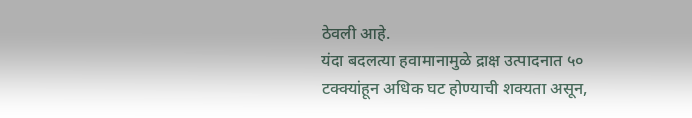ठेवली आहे.
यंदा बदलत्या हवामानामुळे द्राक्ष उत्पादनात ५० टक्क्यांहून अधिक घट होण्याची शक्यता असून,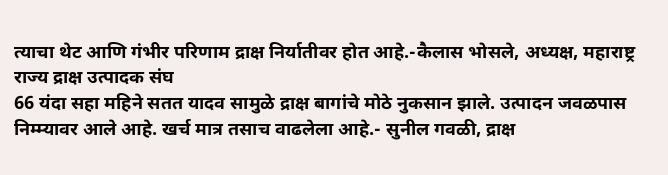त्याचा थेट आणि गंभीर परिणाम द्राक्ष निर्यातीवर होत आहे.-कैलास भोसले, अध्यक्ष, महाराष्ट्र राज्य द्राक्ष उत्पादक संघ
66 यंदा सहा महिने सतत यादव सामुळे द्राक्ष बागांचे मोठे नुकसान झाले. उत्पादन जवळपास निम्म्यावर आले आहे. खर्च मात्र तसाच वाढलेला आहे.- सुनील गवळी, द्राक्ष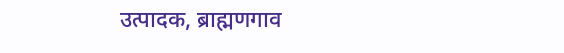उत्पादक, ब्राह्मणगाव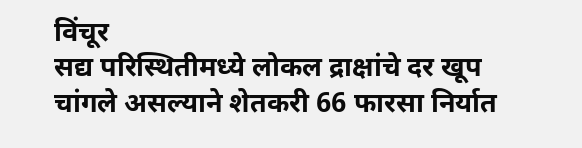विंचूर
सद्य परिस्थितीमध्ये लोकल द्राक्षांचे दर खूप चांगले असल्याने शेतकरी 66 फारसा निर्यात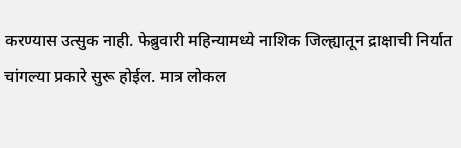करण्यास उत्सुक नाही. फेब्रुवारी महिन्यामध्ये नाशिक जिल्ह्यातून द्राक्षाची निर्यात चांगल्या प्रकारे सुरू होईल. मात्र लोकल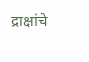द्राक्षांचे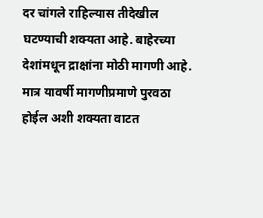दर चांगले राहिल्यास तीदेखील घटण्याची शक्यता आहे. बाहेरच्या देशांमधून द्राक्षांना मोठी मागणी आहे. मात्र यावर्षी मागणीप्रमाणे पुरवठा होईल अशी शक्यता वाटत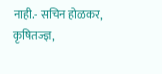नाही.- सचिन होळकर, कृषितज्ज्ञ,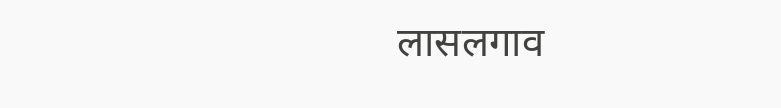लासलगाव